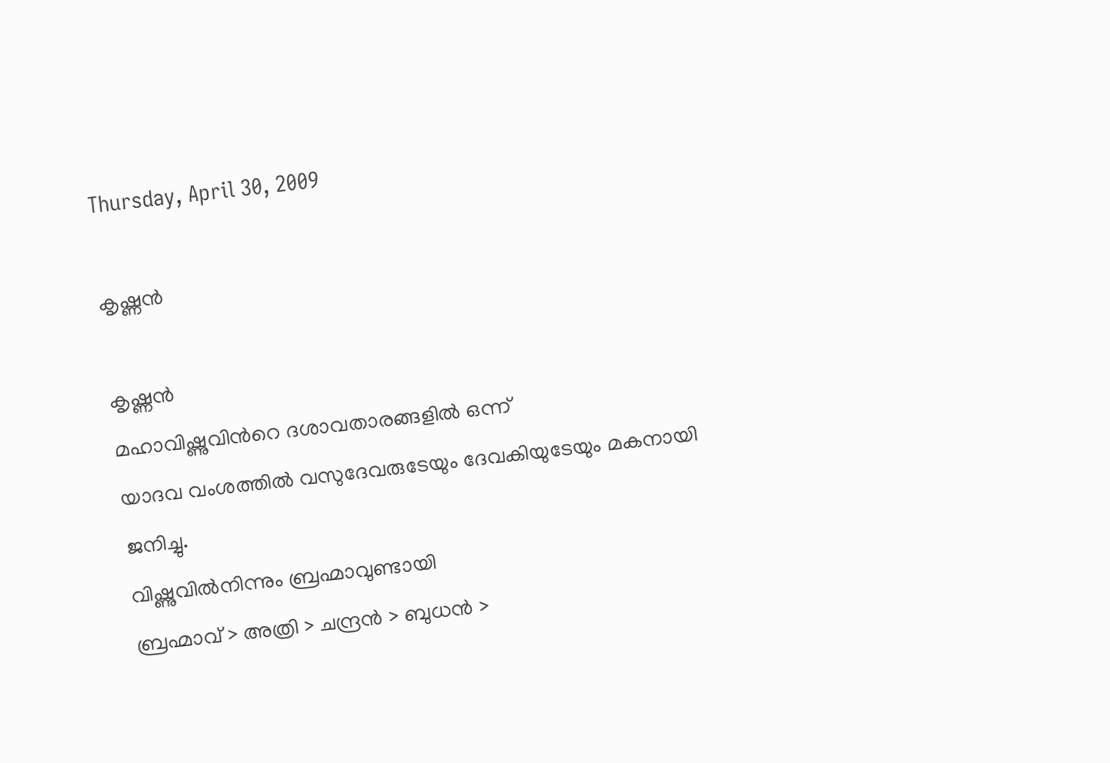Thursday, April 30, 2009

കൃഷ്ണന്‍

കൃഷ്ണന്‍
മഹാവിഷ്ണുവിന്‍റെ ദശാവതാരങ്ങളില്‍ ഒന്ന്
യാദവ വംശത്തില്‍ വസുദേവരുടേയും ദേവകിയുടേയും മകനായി ജനിച്ചു.
വിഷ്ണുവില്‍നിന്നും ബ്രഹ്മാവുണ്ടായി
ബ്രഹ്മാവ് > അത്രി > ചന്ദ്രന്‍ > ബുധന്‍ >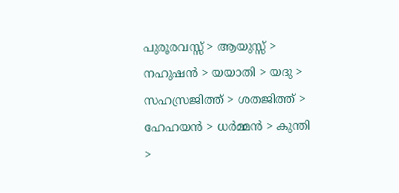പുരൂരവസ്സ് > ആയുസ്സ് > നഹുഷന്‍ > യയാതി > യദു > സഹസ്രജിത്ത് > ശതജിത്ത് > ഹേഹയന്‍ > ധര്‍മ്മന്‍ > കുന്തി >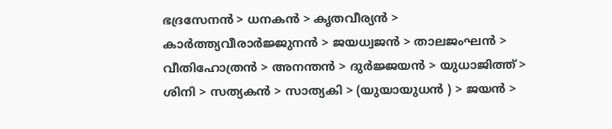ഭദ്രസേനന്‍ > ധനകന്‍ > കൃതവീര്യന്‍ > കാര്‍ത്ത്യവീരാര്‍ജ്ജുനന്‍ > ജയധ്വജന്‍ > താലജംഘന്‍ > വീതിഹോത്രന്‍ > അനന്തന്‍ > ദുര്‍ജ്ജയന്‍ > യുധാജിത്ത് > ശിനി > സത്യകന്‍ > സാത്യകി > (യുയായുധന്‍ ) > ജയന്‍ >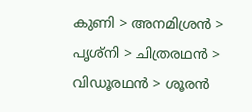കുണി > അനമിശ്രന്‍ > പൃശ്നി > ചിത്രരഥന്‍ > വിഡൂരഥന്‍ > ശൂരന്‍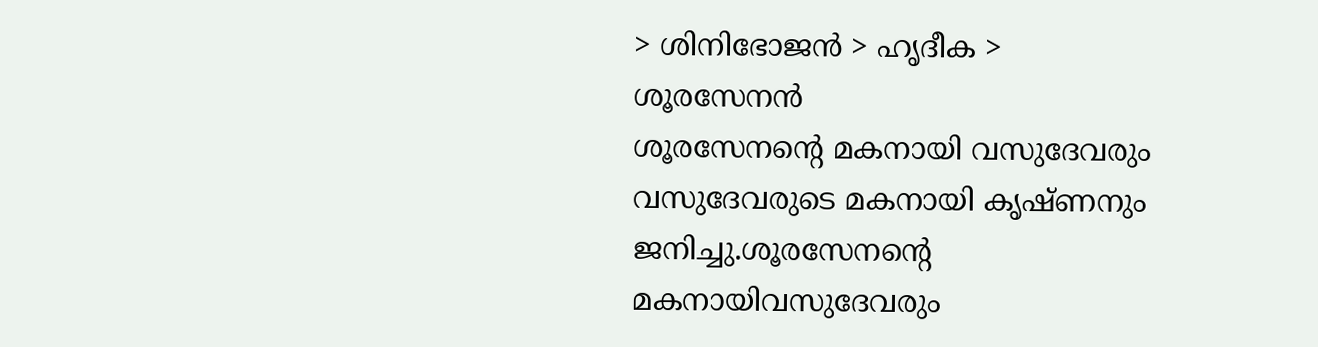> ശിനിഭോജന്‍ > ഹൃദീക > ശൂരസേനന്‍
ശൂരസേനന്‍റെ മകനായി വസുദേവരും വസുദേവരുടെ മകനായി കൃഷ്ണനും ജനിച്ചു.ശൂരസേനന്‍റെ മകനായിവസുദേവരും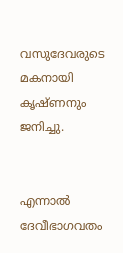വസുദേവരുടെ മകനായി കൃഷ്ണനും ജനിച്ചു.


എന്നാല്‍ ദേവീഭാഗവതം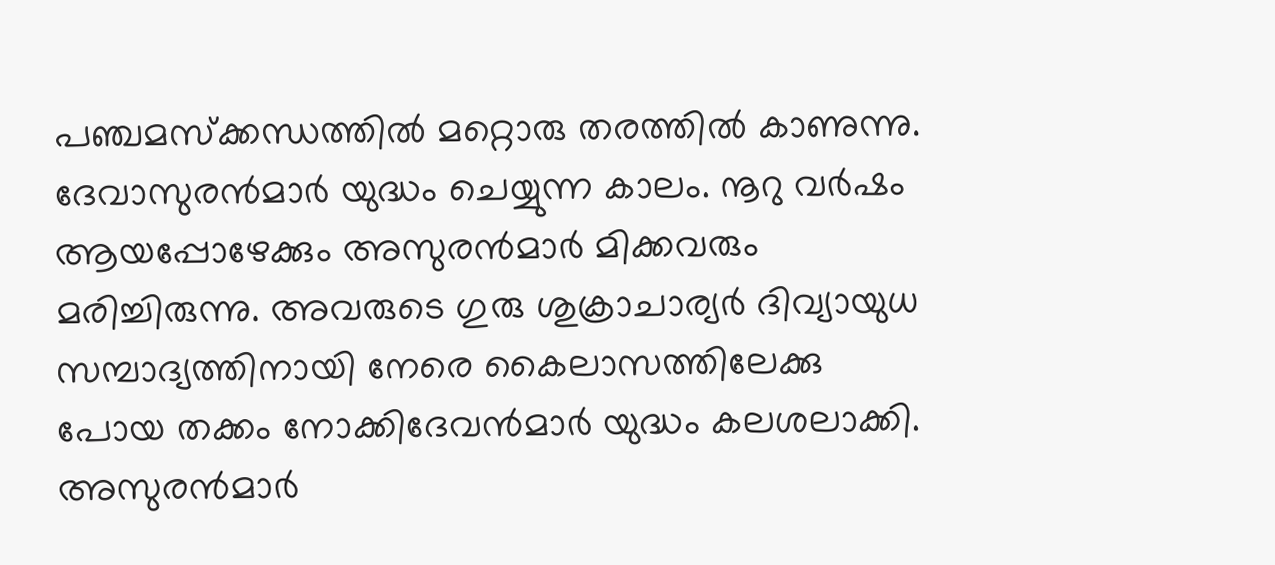പഞ്ചമസ്ക്കന്ധത്തില്‍ മറ്റൊരു തരത്തില്‍ കാണുന്നു.
ദേവാസുരന്‍മാര്‍ യുദ്ധം ചെയ്യുന്ന കാലം. നൂറു വര്‍ഷം ആയപ്പോഴേക്കും അസുരന്‍മാര്‍ മിക്കവരും മരിച്ചിരുന്നു. അവരുടെ ഗുരു ശുക്രാചാര്യര്‍ ദിവ്യായുധ സമ്പാദ്യത്തിനായി നേരെ കൈലാസത്തിലേക്കു പോയ തക്കം നോക്കിദേവന്‍മാര്‍ യുദ്ധം കലശലാക്കി. അസുരന്‍മാര്‍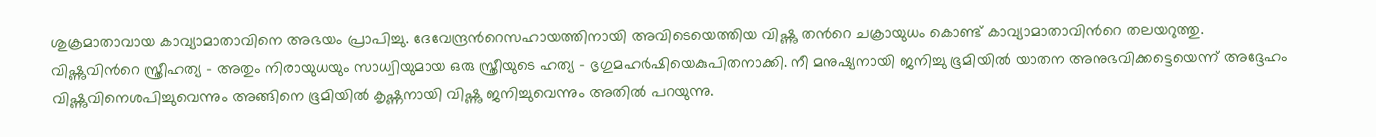ശുക്രമാതാവായ കാവ്യാമാതാവിനെ അഭയം പ്രാപിച്ചു. ദേവേന്ദ്രന്‍റെസഹായത്തിനായി അവിടെയെത്തിയ വിഷ്ണു തന്‍റെ ചക്രായുധം കൊണ്ട് കാവ്യാമാതാവിന്‍റെ തലയറുത്തു.
വിഷ്ണുവിന്‍റെ സ്ത്രീഹത്യ - അതും നിരായുധയും സാധ്വിയുമായ ഒരു സ്ത്രീയുടെ ഹത്യ - ഭൃഗുമഹര്‍ഷിയെകുപിതനാക്കി. നീ മനുഷ്യനായി ജനിച്ചു ഭൂമിയില്‍ യാതന അനുഭവിക്കട്ടെയെന്ന് അദ്ദേഹം വിഷ്ണുവിനെശപിച്ചുവെന്നും അങ്ങിനെ ഭൂമിയില്‍ കൃഷ്ണനായി വിഷ്ണു ജനിച്ചുവെന്നും അതില്‍ പറയുന്നു.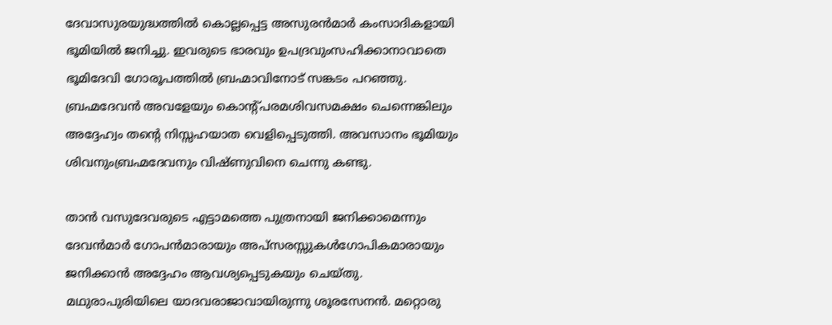ദേവാസുരയുദ്ധത്തില്‍ കൊല്ലപ്പെട്ട അസുരന്‍മാര്‍ കംസാദികളായി ഭൂമിയില്‍ ജനിച്ചു. ഇവരുടെ ഭാരവും ഉപദ്രവുംസഹിക്കാനാവാതെ ഭൂമിദേവി ഗോരൂപത്തില്‍ ബ്രഹ്മാവിനോട് സങ്കടം പറഞ്ഞു. ബ്രഹ്മദേവന്‍ അവളേയും കൊന്‍റ്പരമശിവസമക്ഷം ചെന്നെങ്കിലും അദ്ദേഹ്വം തന്‍റെ നിസ്സഹയാത വെളിപ്പെടുത്തി. അവസാനം ഭൂമിയും ശിവനുംബ്രഹ്മദേവനും വിഷ്ണുവിനെ ചെന്നു കണ്ടു.

താന്‍ വസുദേവരുടെ എട്ടാമത്തെ പുത്രനായി ജനിക്കാമെന്നും ദേവന്‍മാര്‍ ഗോപന്‍മാരായും അപ്സരസ്സുകള്‍ഗോപികമാരായും ജനിക്കാന്‍ അദ്ദേഹം ആവശ്യപ്പെടുകയും ചെയ്തു.
മഥുരാപുരിയിലെ യാദവരാജാവായിരുന്നു ശൂരസേനന്‍. മറ്റൊരു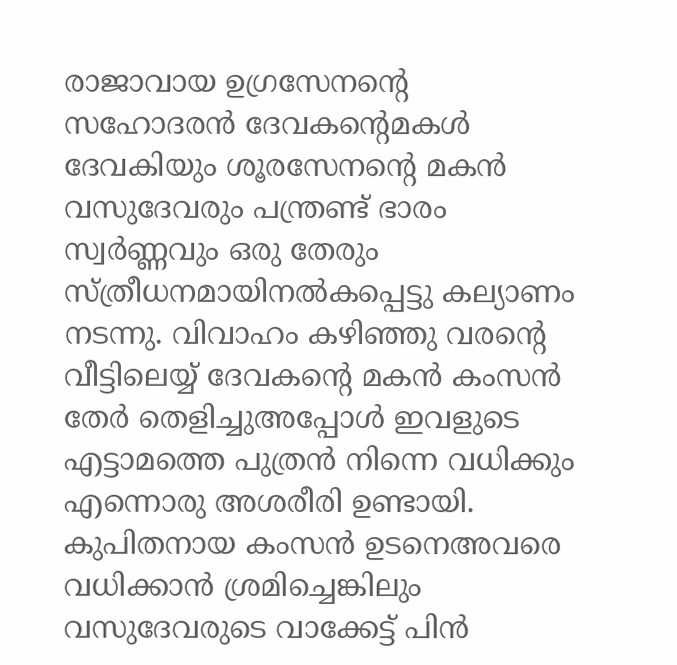രാജാവായ ഉഗ്രസേനന്‍റെ സഹോദരന്‍ ദേവകന്‍റെമകള്‍ ദേവകിയും ശൂരസേനന്‍റെ മകന്‍ വസുദേവരും പന്ത്രണ്ട് ഭാരം സ്വര്‍ണ്ണവും ഒരു തേരും സ്ത്രീധനമായിനല്‍കപ്പെട്ടു കല്യാണം നടന്നു. വിവാഹം കഴിഞ്ഞു വരന്‍റെ വീട്ടിലെയ്യ് ദേവകന്‍റെ മകന്‍ കംസന്‍ തേര്‍ തെളിച്ചുഅപ്പോള്‍ ഇവളുടെ എട്ടാമത്തെ പുത്രന്‍ നിന്നെ വധിക്കും എന്നൊരു അശരീരി ഉണ്ടായി. കുപിതനായ കംസന്‍ ഉടനെഅവരെ വധിക്കാന്‍ ശ്രമിച്ചെങ്കിലും വസുദേവരുടെ വാക്കേട്ട് പിന്‍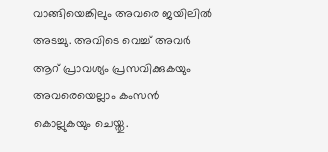വാങ്ങിയെങ്കിലും അവരെ ജയിലില്‍ അടച്ചു. അവിടെ വെച്ച് അവര്‍ ആറ് പ്രാവശ്യം പ്രസവിക്കുകയും അവരെയെല്ലാം കംസന്‍ കൊല്ലുകയും ചെയ്തു.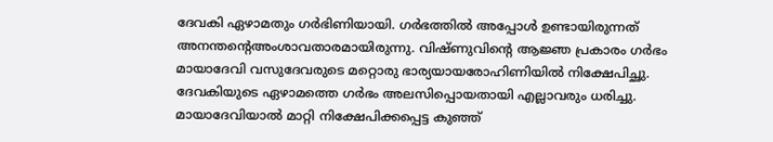ദേവകി ഏഴാമതും ഗര്‍ഭിണിയായി. ഗര്‍ഭത്തില്‍ അപ്പോള്‍ ഉണ്ടായിരുന്നത് അനന്തന്‍റെഅംശാവതാരമായിരുന്നു. വിഷ്ണുവിന്‍റെ ആജ്ഞ പ്രകാരം ഗര്‍ഭം മായാദേവി വസുദേവരുടെ മറ്റൊരു ഭാര്യയായരോഹിണിയില്‍ നിക്ഷേപിച്ഛു. ദേവകിയുടെ ഏഴാമത്തെ ഗര്‍ഭം അലസിപ്പൊയതായി എല്ലാവരും ധരിച്ചു. മായാദേവിയാല്‍ മാറ്റി നിക്ഷേപിക്കപ്പെട്ട കുഞ്ഞ്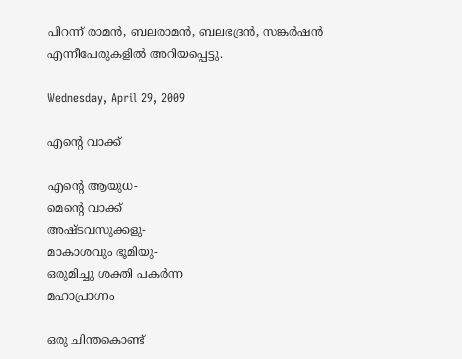പിറന്ന് രാമന്‍, ബലരാമന്‍, ബലഭദ്രന്‍, സങ്കര്‍ഷന്‍ എന്നീപേരുകളില്‍ അറിയപ്പെട്ടു.

Wednesday, April 29, 2009

എന്‍റെ വാക്ക്

എന്‍റെ ആയുധ-
മെന്‍റെ വാക്ക്
അഷ്ടവസുക്കളു-
മാകാശവും ഭൂമിയു-
ഒരുമിച്ചു ശക്തി പകര്‍ന്ന
മഹാപ്രാഗ്നം

ഒരു ചിന്തകൊണ്ട്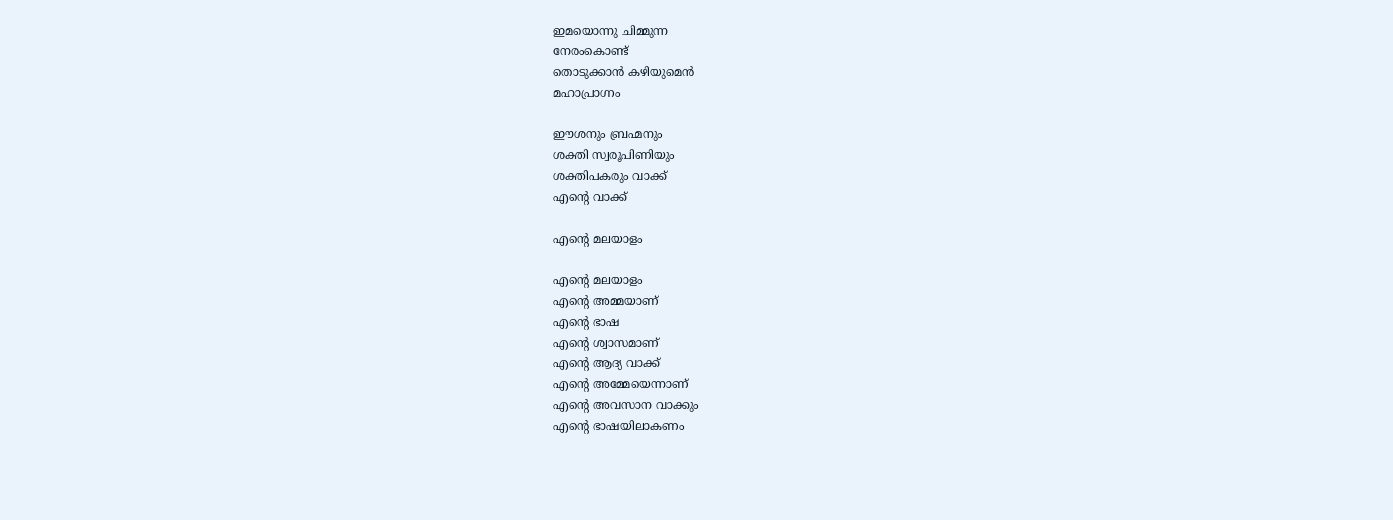ഇമയൊന്നു ചിമ്മുന്ന
നേരംകൊണ്ട്
തൊടുക്കാന്‍ കഴിയുമെന്‍
മഹാപ്രാഗ്നം

ഈശനും ബ്രഹ്മനും
ശക്തി സ്വരൂപിണിയും
ശക്തിപകരും വാക്ക്
എന്‍റെ വാക്ക്

എന്‍റെ മലയാളം

എന്‍റെ മലയാളം
എന്‍റെ അമ്മയാണ്
എന്‍റെ ഭാഷ
എന്‍റെ ശ്വാസമാണ്
എന്‍റെ ആദ്യ വാക്ക്
എന്‍റെ അമ്മേയെന്നാണ്
എന്‍റെ അവസാന വാക്കും
എന്‍റെ ഭാഷയിലാകണം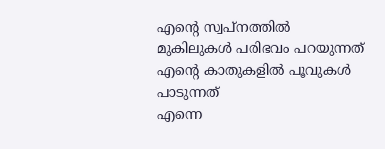എന്‍റെ സ്വപ്നത്തില്‍
മുകിലുകള്‍ പരിഭവം പറയുന്നത്
എന്‍റെ കാതുകളില്‍ പൂവുകള്‍
പാടുന്നത്
എന്നെ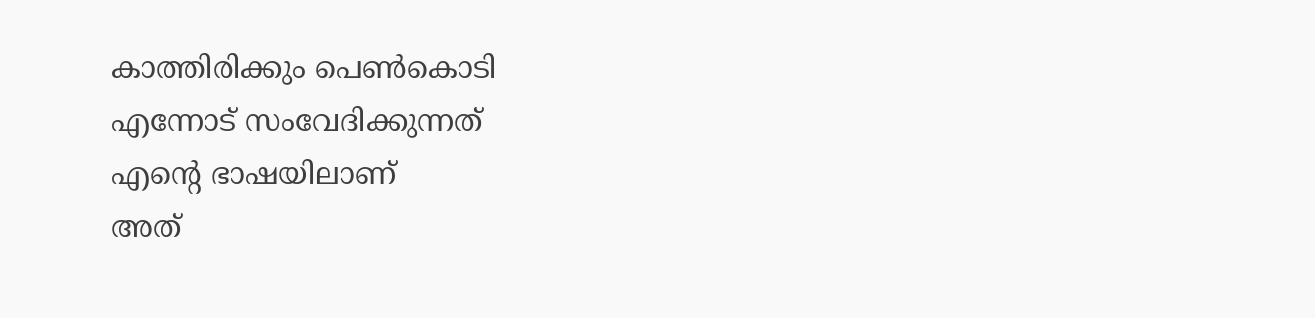കാത്തിരിക്കും പെണ്‍കൊടി
എന്നോട് സംവേദിക്കുന്നത്
എന്‍റെ ഭാഷയിലാണ്
അത്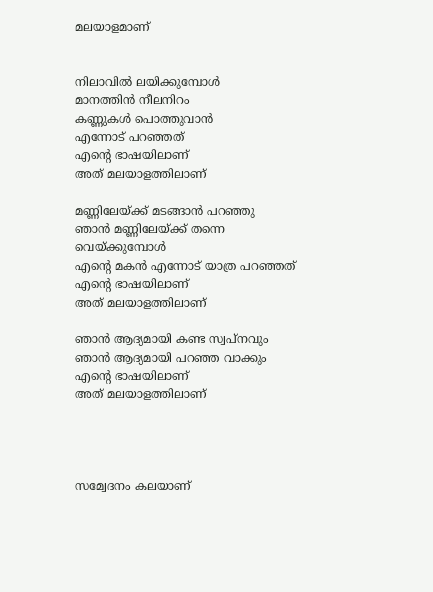മലയാളമാണ്


നിലാവില്‍ ലയിക്കുമ്പോള്‍
മാനത്തിന്‍ നീലനിറം
കണ്ണുകള്‍ പൊത്തുവാന്‍
എന്നോട് പറഞ്ഞത്
എന്‍റെ ഭാഷയിലാണ്
അത് മലയാളത്തിലാണ്

മണ്ണിലേയ്ക്ക് മടങ്ങാന്‍ പറഞ്ഞു
ഞാന്‍ മണ്ണിലേയ്ക്ക് തന്നെ വെയ്ക്കുമ്പോള്‍
എന്‍റെ മകന്‍ എന്നോട് യാത്ര പറഞ്ഞത്
എന്‍റെ ഭാഷയിലാണ്
അത് മലയാളത്തിലാണ്

ഞാന്‍ ആദ്യമായി കണ്ട സ്വപ്നവും
ഞാന്‍ ആദ്യമായി പറഞ്ഞ വാക്കും
എന്‍റെ ഭാഷയിലാണ്
അത് മലയാളത്തിലാണ്




സമ്വേദനം കലയാണ്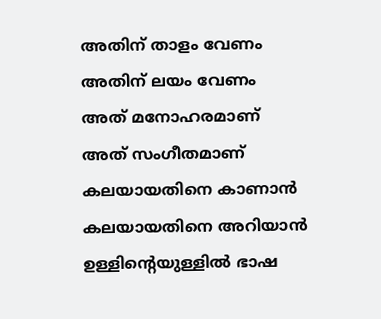അതിന് താളം വേണം
അതിന് ലയം വേണം
അത് മനോഹരമാണ്
അത് സംഗീതമാണ്
കലയായതിനെ കാണാന്‍
കലയായതിനെ അറിയാന്‍
ഉള്ളിന്‍റെയുള്ളില്‍ ഭാഷ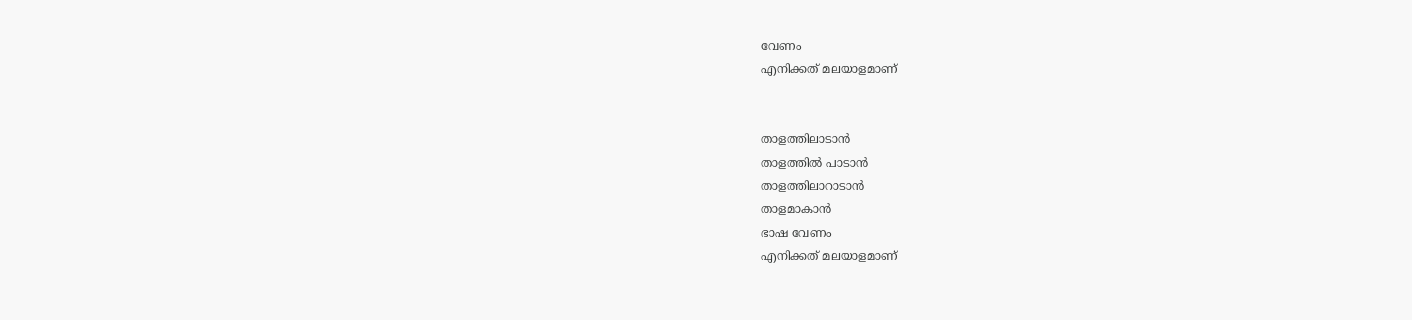വേണം
എനിക്കത് മലയാളമാണ്


താളത്തിലാടാന്‍
താളത്തില്‍ പാടാന്‍
താളത്തിലാറാടാന്‍
താളമാകാന്‍
ഭാഷ വേണം
എനിക്കത് മലയാളമാണ്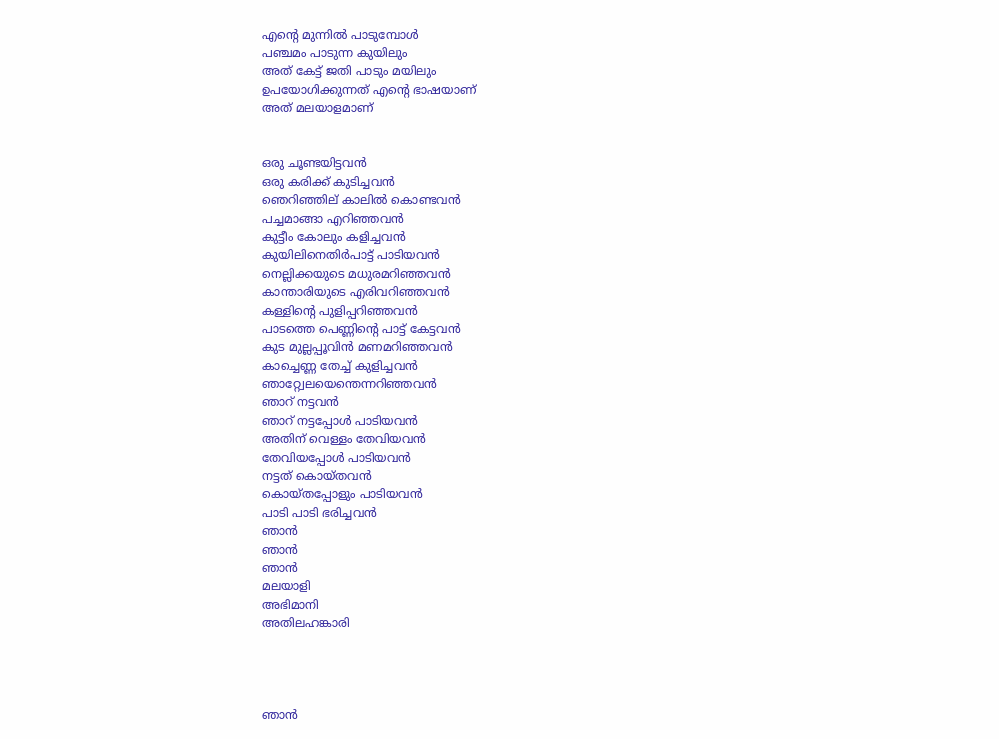എന്‍റെ മുന്നില്‍ പാടുമ്പോള്‍
പഞ്ചമം പാടുന്ന കുയിലും
അത് കേട്ട് ജതി പാടും മയിലും
ഉപയോഗിക്കുന്നത് എന്‍റെ ഭാഷയാണ്
അത് മലയാളമാണ്


ഒരു ചൂണ്ടയിട്ടവന്‍
ഒരു കരിക്ക് കുടിച്ചവന്‍
ഞെറിഞ്ഞില് കാലില്‍ കൊണ്ടവന്‍
പച്ചമാങ്ങാ എറിഞ്ഞവന്‍
കുട്ടീം കോലും കളിച്ചവന്‍
കുയിലിനെതിര്‍പാട്ട് പാടിയവന്‍
നെല്ലിക്കയുടെ മധുരമറിഞ്ഞവന്‍
കാന്താരിയുടെ എരിവറിഞ്ഞവന്‍
കള്ളിന്‍റെ പുളിപ്പറിഞ്ഞവന്‍
പാടത്തെ പെണ്ണിന്‍റെ പാട്ട് കേട്ടവന്‍
കുട മുല്ലപ്പൂവിന്‍ മണമറിഞ്ഞവന്‍
കാച്ചെണ്ണ തേച്ച് കുളിച്ചവന്‍
ഞാറ്റ്വേലയെന്തെന്നറിഞ്ഞവന്‍
ഞാറ് നട്ടവന്‍
ഞാറ് നട്ടപ്പോള്‍ പാടിയവന്‍
അതിന് വെള്ളം തേവിയവന്‍
തേവിയപ്പോള്‍ പാടിയവന്‍
നട്ടത് കൊയ്തവന്‍
കൊയ്തപ്പോളും പാടിയവന്‍
പാടി പാടി ഭരിച്ചവന്‍
ഞാന്‍
ഞാന്‍
ഞാന്‍
മലയാളി
അഭിമാനി
അതിലഹങ്കാരി




ഞാന്‍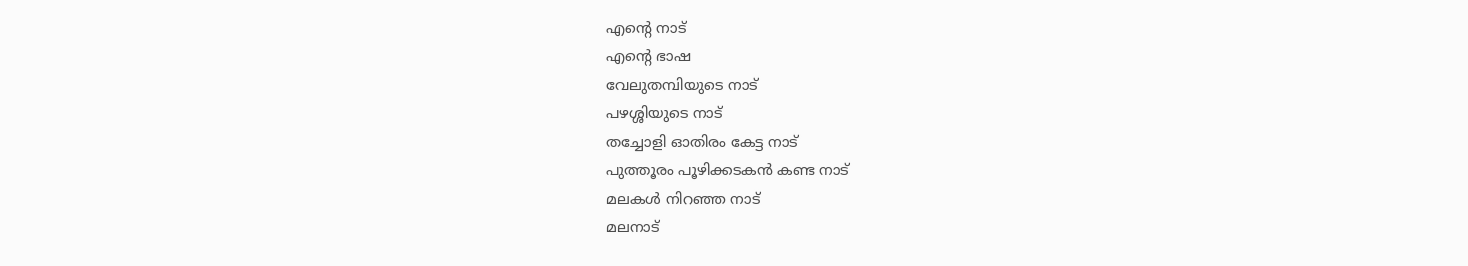എന്‍റെ നാട്
എന്‍റെ ഭാഷ
വേലുതമ്പിയുടെ നാട്
പഴശ്ശിയുടെ നാട്
തച്ചോളി ഓതിരം കേട്ട നാട്
പുത്തൂരം പൂഴിക്കടകന്‍ കണ്ട നാട്
മലകള്‍ നിറഞ്ഞ നാട്
മലനാട്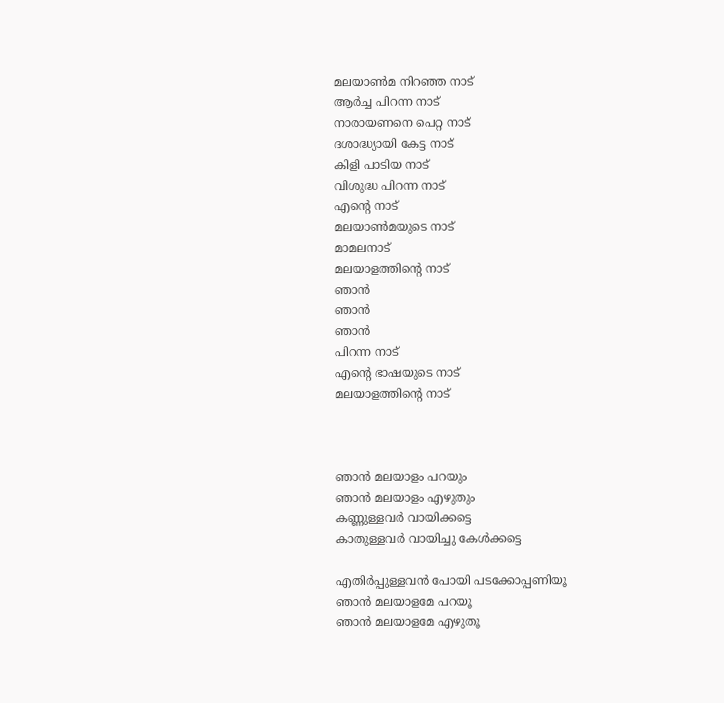മലയാണ്‍മ നിറഞ്ഞ നാട്
ആര്‍ച്ച പിറന്ന നാട്
നാരായണനെ പെറ്റ നാട്
ദശാദ്ധ്യായി കേട്ട നാട്
കിളി പാടിയ നാട്
വിശുദ്ധ പിറന്ന നാട്
എന്‍റെ നാട്
മലയാണ്‍മയുടെ നാട്
മാമലനാട്
മലയാളത്തിന്‍റെ നാട്
ഞാന്‍
ഞാന്‍
ഞാന്‍
പിറന്ന നാട്
എന്‍റെ ഭാഷയുടെ നാട്
മലയാളത്തിന്‍റെ നാട്



ഞാന്‍ മലയാളം പറയും
ഞാന്‍ മലയാളം എഴുതും
കണ്ണുള്ളവര്‍ വായിക്കട്ടെ
കാതുള്ളവര്‍ വായിച്ചു കേള്‍ക്കട്ടെ

എതിര്‍പ്പുള്ളവന്‍ പോയി പടക്കോപ്പണിയൂ
ഞാന്‍ മലയാളമേ പറയൂ
ഞാന്‍ മലയാളമേ എഴുതൂ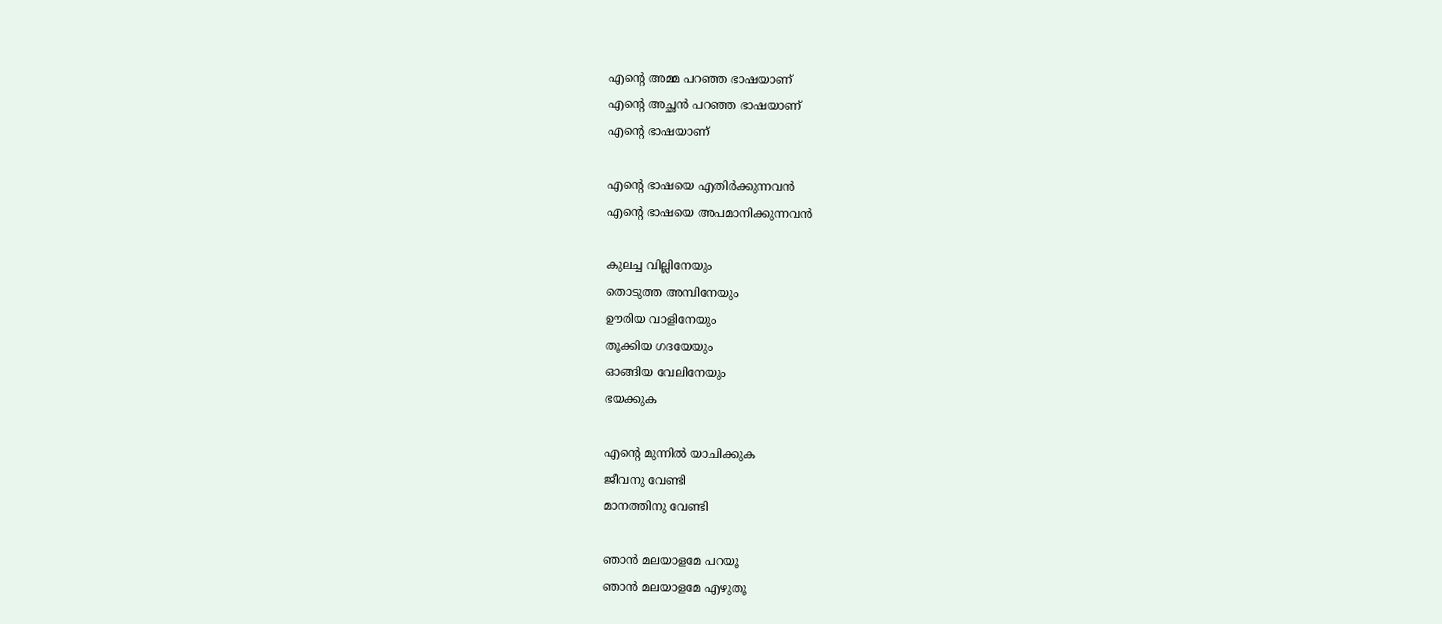എന്‍റെ അമ്മ പറഞ്ഞ ഭാഷയാണ്
എന്‍റെ അച്ഛന്‍ പറഞ്ഞ ഭാഷയാണ്
എന്‍റെ ഭാഷയാണ്

എന്‍റെ ഭാഷയെ എതിര്‍ക്കുന്നവന്‍
എന്‍റെ ഭാഷയെ അപമാനിക്കുന്നവന്‍

കുലച്ച വില്ലിനേയും
തൊടുത്ത അമ്പിനേയും
ഊരിയ വാളിനേയും
തൂക്കിയ ഗദയേയും
ഓങ്ങിയ വേലിനേയും
ഭയക്കുക

എന്‍റെ മുന്നില്‍ യാചിക്കുക
ജീവനു വേണ്ടി
മാനത്തിനു വേണ്ടി

ഞാന്‍ മലയാളമേ പറയൂ
ഞാന്‍ മലയാളമേ എഴുതൂ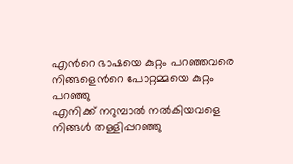എന്‍റെ ഭാഷയെ കുറ്റം പറഞ്ഞവരെ
നിങ്ങളെന്‍റെ പോറ്റമ്മയെ കുറ്റം പറഞ്ഞു
എനിക്ക് നറുമ്പാല്‍ നല്‍കിയവളെ
നിങ്ങള്‍ തള്ളിപ്പറഞ്ഞു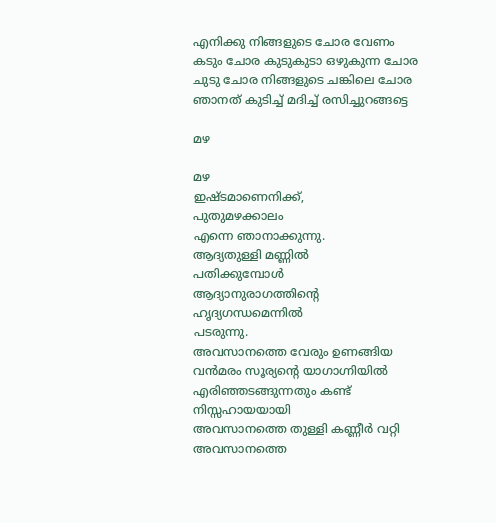എനിക്കു നിങ്ങളുടെ ചോര വേണം
കടും ചോര കുടുകുടാ ഒഴുകുന്ന ചോര
ചുടു ചോര നിങ്ങളുടെ ചങ്കിലെ ചോര
ഞാനത് കുടിച്ച് മദിച്ച് രസിച്ചുറങ്ങട്ടെ

മഴ

മഴ
ഇഷ്ടമാണെനിക്ക്,
പുതുമഴക്കാലം
എന്നെ ഞാനാക്കുന്നു.
ആദ്യതുള്ളി മണ്ണില്‍
പതിക്കുമ്പോള്‍
ആദ്യാനുരാഗത്തിന്‍റെ
ഹൃദ്യഗന്ധമെന്നില്‍
പടരുന്നു.
അവസാനത്തെ വേരും ഉണങ്ങിയ
വന്‍മരം സൂര്യന്‍റെ യാഗാഗ്നിയില്‍
എരിഞ്ഞടങ്ങുന്നതും കണ്ട്
നിസ്സഹായയായി
അവസാനത്തെ തുള്ളി കണ്ണീര്‍ വറ്റി
അവസാനത്തെ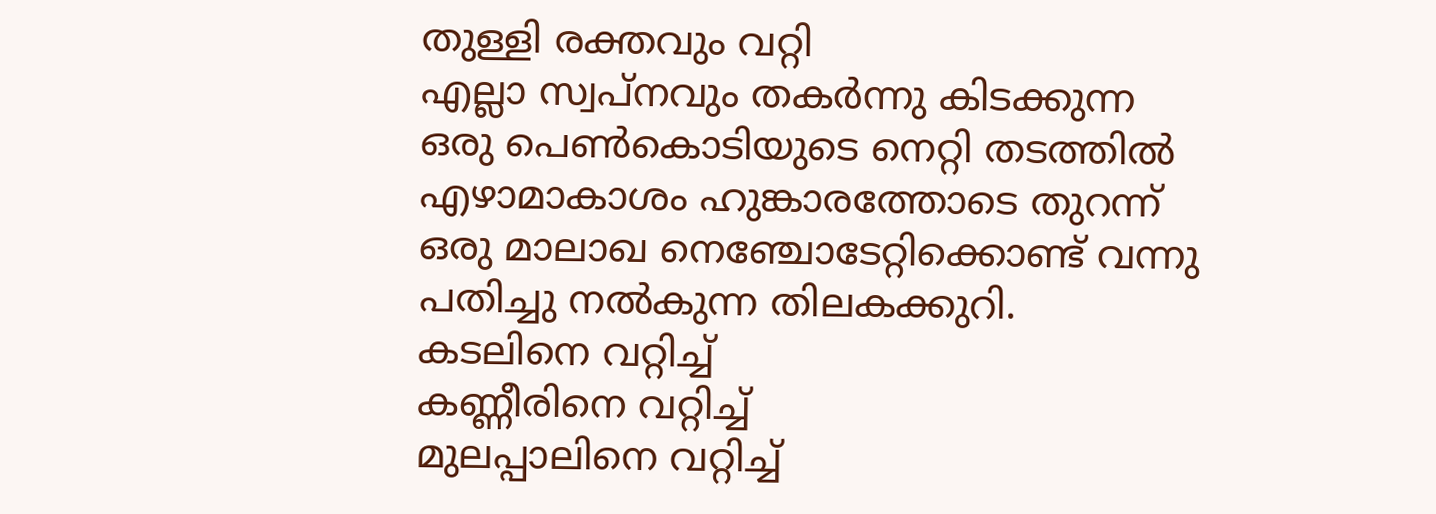തുള്ളി രക്തവും വറ്റി
എല്ലാ സ്വപ്നവും തകര്‍ന്നു കിടക്കുന്ന
ഒരു പെണ്‍കൊടിയുടെ നെറ്റി തടത്തില്‍
എഴാമാകാശം ഹുങ്കാരത്തോടെ തുറന്ന്
ഒരു മാലാഖ നെഞ്ചോടേറ്റിക്കൊണ്ട് വന്നു
പതിച്ചു നല്‍കുന്ന തിലകക്കുറി.
കടലിനെ വറ്റിച്ച്
കണ്ണീരിനെ വറ്റിച്ച്
മുലപ്പാലിനെ വറ്റിച്ച്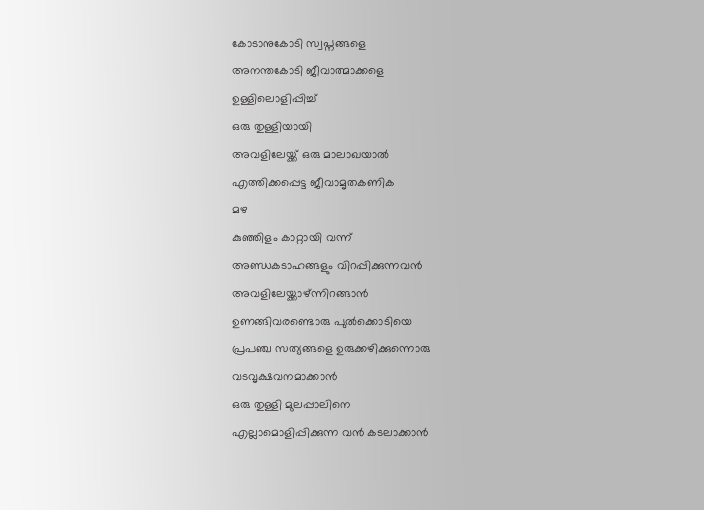കോടാനുകോടി സ്വപ്നങ്ങളെ
അനന്തകോടി ജീവാത്മാക്കളെ
ഉള്ളിലൊളിപ്പിച്ച്
ഒരു തുള്ളിയായി
അവളിലേയ്ക്ക് ഒരു മാലാഖയാല്‍
എത്തിക്കപ്പെട്ട ജീവാമൃതകണിക
മഴ
കുഞ്ഞിളം കാറ്റായി വന്ന്
അണ്ഡകടാഹങ്ങളും വിറപ്പിക്കുന്നവന്‍
അവളിലേയ്ക്കാഴ്ന്നിറങ്ങാന്‍
ഉണങ്ങിവരണ്ടൊരു പുല്‍ക്കൊടിയെ
പ്രപഞ്ച സത്യങ്ങളെ ഉരുക്കഴിക്കുന്നൊരു
വടവൃക്ഷവനമാക്കാന്‍
ഒരു തുള്ളി മുലപ്പാലിനെ
എല്ലാമൊളിപ്പിക്കുന്ന വന്‍ കടലാക്കാന്‍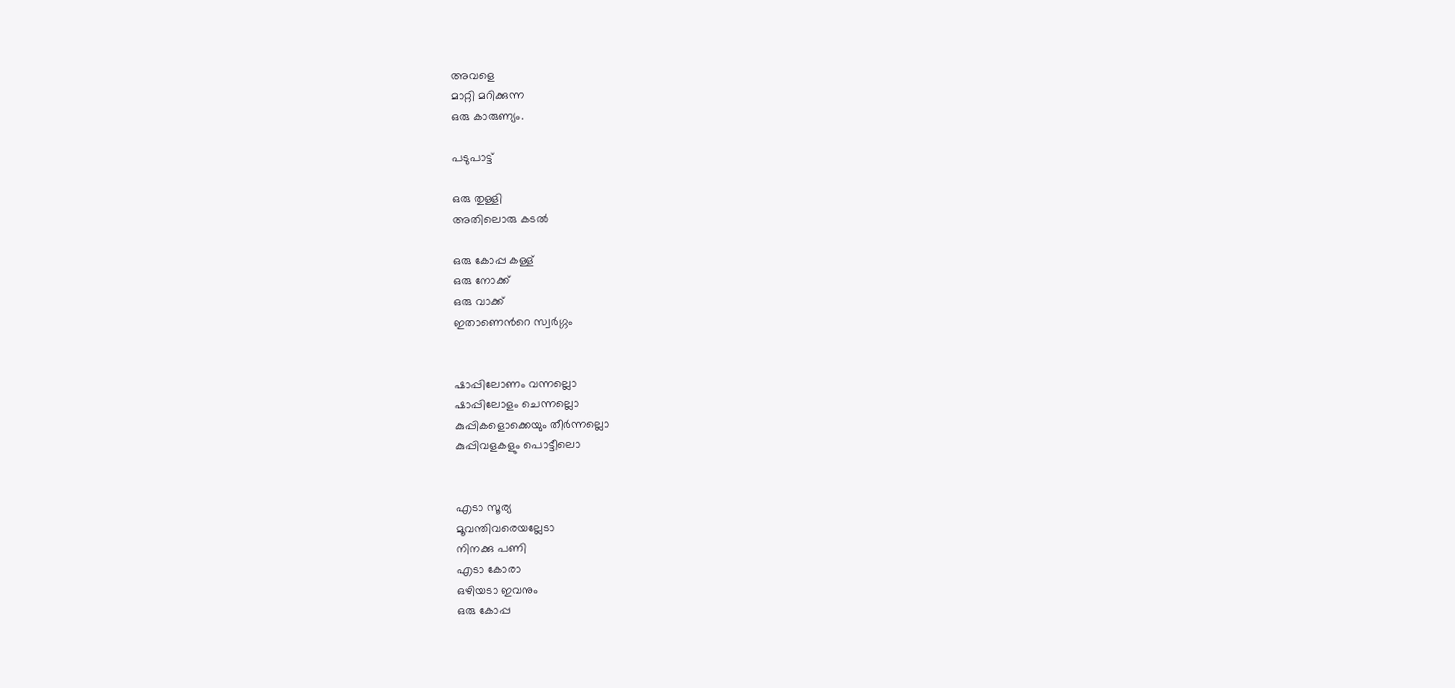അവളെ
മാറ്റി മറിക്കുന്ന
ഒരു കാരുണ്യം.

പടുപാട്ട്

ഒരു തുള്ളി
അതിലൊരു കടല്‍

ഒരു കോപ്പ കള്ള്
ഒരു നോക്ക്
ഒരു വാക്ക്
ഇതാണെന്‍റെ സ്വര്‍ഗ്ഗം


ഷാപ്പിലോണം വന്നല്ലൊ
ഷാപ്പിലോളം ചെന്നല്ലൊ
കുപ്പികളൊക്കെയും തീര്‍ന്നല്ലൊ
കുപ്പിവളകളും പൊട്ടീലൊ


എടാ സൂര്യ
മൂവന്തിവരെയല്ലേടാ
നിനക്കു പണി
എടാ കോരാ
ഒഴിയടാ ഇവനും
ഒരു കോപ്പ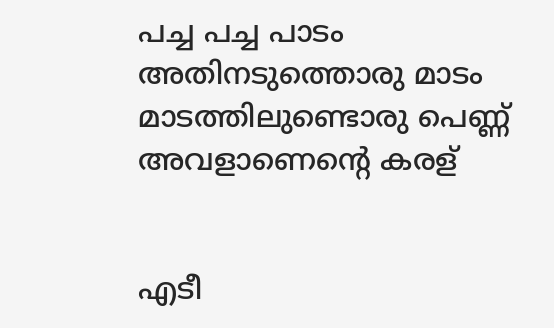പച്ച പച്ച പാടം
അതിനടുത്തൊരു മാടം
മാടത്തിലുണ്ടൊരു പെണ്ണ്
അവളാണെന്‍റെ കരള്


എടീ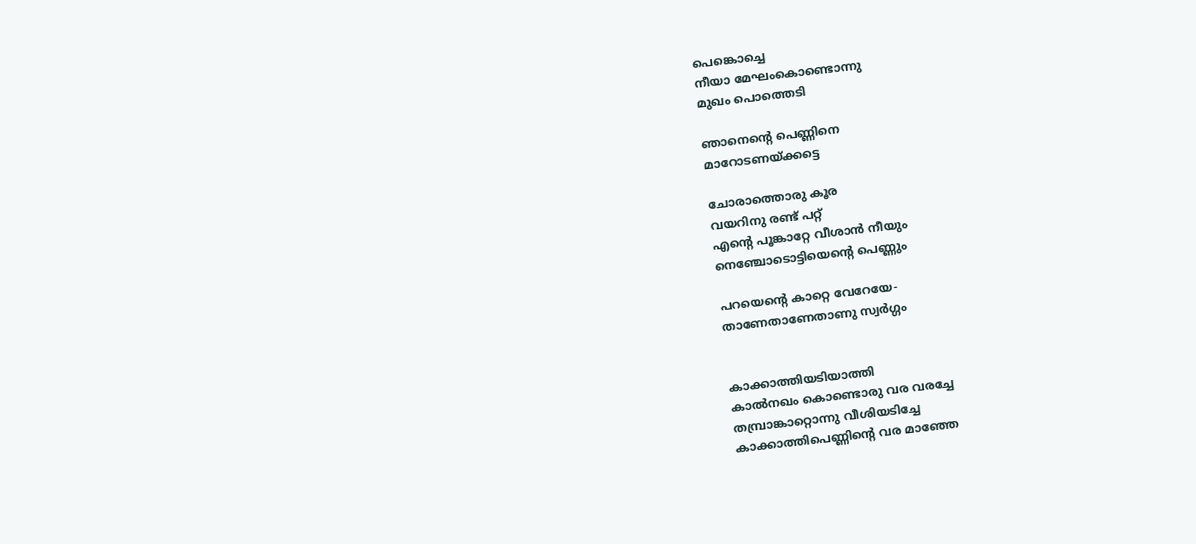പെങ്കൊച്ചെ
നീയാ മേഘംകൊണ്ടൊന്നു
മുഖം പൊത്തെടി

ഞാനെന്‍റെ പെണ്ണിനെ
മാറോടണയ്ക്കട്ടെ

ചോരാത്തൊരു കൂര
വയറിനു രണ്ട് പറ്റ്
എന്‍റെ പൂങ്കാറ്റേ വീശാന്‍ നീയും
നെഞ്ചോടൊട്ടിയെന്‍റെ പെണ്ണും

പറയെന്‍റെ കാറ്റെ വേറേയേ-
താണേതാണേതാണു സ്വര്‍ഗ്ഗം


കാക്കാത്തിയടിയാത്തി
കാല്‍നഖം കൊണ്ടൊരു വര വരച്ചേ
തമ്പ്രാങ്കാറ്റൊന്നു വീശിയടിച്ചേ
കാക്കാത്തിപെണ്ണിന്‍റെ വര മാഞ്ഞേ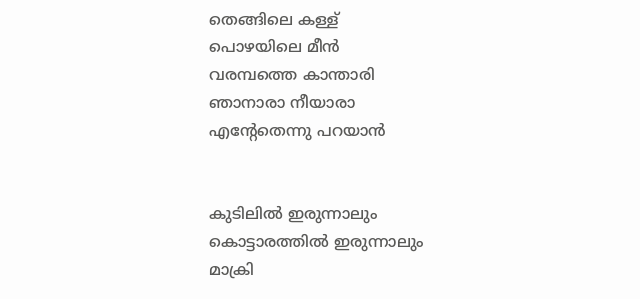തെങ്ങിലെ കള്ള്
പൊഴയിലെ മീന്‍
വരമ്പത്തെ കാന്താരി
ഞാനാരാ നീയാരാ
എന്‍റേതെന്നു പറയാന്‍


കുടിലില്‍ ഇരുന്നാലും
കൊട്ടാരത്തില്‍ ഇരുന്നാലും
മാക്രി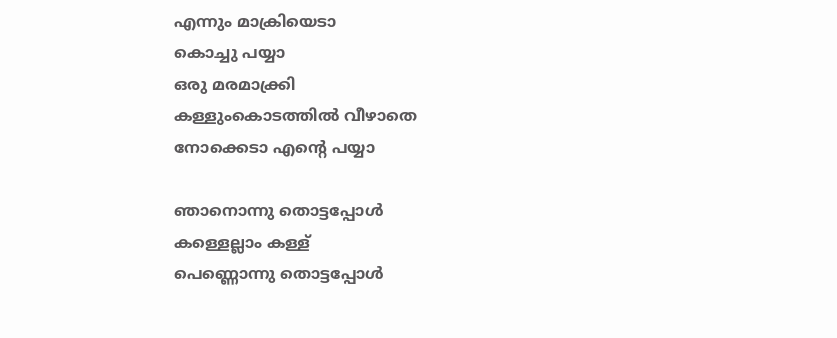എന്നും മാക്രിയെടാ
കൊച്ചു പയ്യാ
ഒരു മരമാക്ക്രി
കള്ളുംകൊടത്തില്‍ വീഴാതെ
നോക്കെടാ എന്‍റെ പയ്യാ

ഞാനൊന്നു തൊട്ടപ്പോള്‍
കള്ളെല്ലാം കള്ള്
പെണ്ണൊന്നു തൊട്ടപ്പോള്‍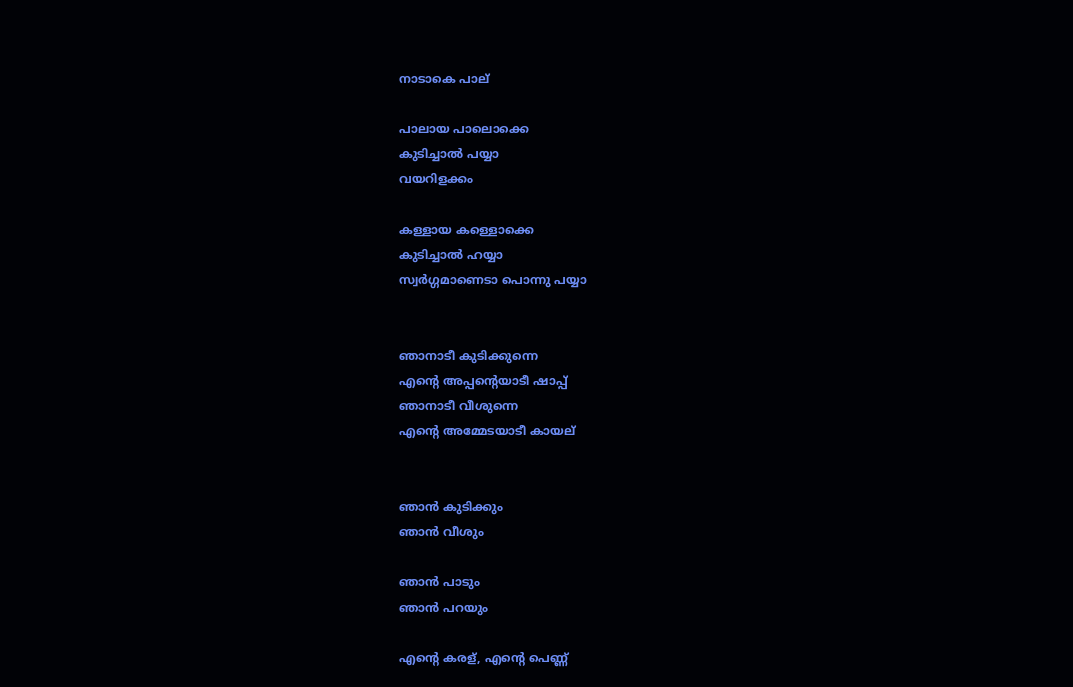നാടാകെ പാല്

പാലായ പാലൊക്കെ
കുടിച്ചാല്‍ പയ്യാ
വയറിളക്കം

കള്ളായ കള്ളൊക്കെ
കുടിച്ചാല്‍ ഹയ്യാ
സ്വര്‍ഗ്ഗമാണെടാ പൊന്നു പയ്യാ


ഞാനാടീ കുടിക്കുന്നെ
എന്‍റെ അപ്പന്‍റെയാടീ ഷാപ്പ്
ഞാനാടീ വീശുന്നെ
എന്‍റെ അമ്മേടയാടീ കായല്


ഞാന്‍ കുടിക്കും
ഞാന്‍ വീശും

ഞാന്‍ പാടും
ഞാന്‍ പറയും

എന്‍റെ കരള്, എന്‍റെ പെണ്ണ്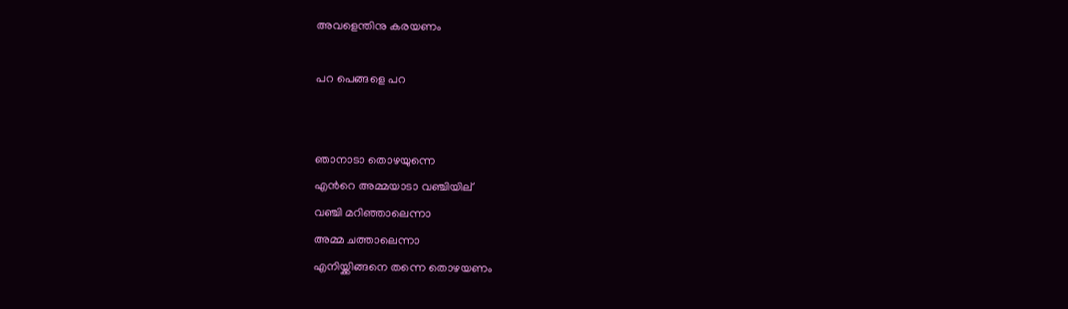അവളെന്തിനു കരയണം

പറ പെങ്ങളെ പറ


ഞാനാടാ തൊഴയുന്നെ
എന്‍റെ അമ്മയാടാ വഞ്ചിയില്
വഞ്ചി മറിഞ്ഞാലെന്നാ
അമ്മ ചത്താലെന്നാ
എനിയ്ക്കിങ്ങനെ തന്നെ തൊഴയണം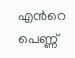എന്‍റെ പെണ്ണ്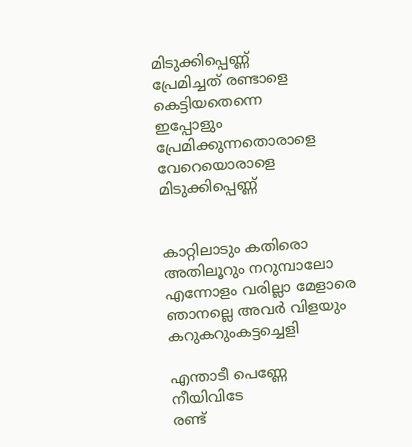മിടുക്കിപ്പെണ്ണ്
പ്രേമിച്ചത് രണ്ടാളെ
കെട്ടിയതെന്നെ
ഇപ്പോളും
പ്രേമിക്കുന്നതൊരാളെ
വേറെയൊരാളെ
മിടുക്കിപ്പെണ്ണ്


കാറ്റിലാടും കതിരൊ
അതിലൂറും നറുമ്പാലോ
എന്നോളം വരില്ലാ മേളാരെ
ഞാനല്ലെ അവര്‍ വിളയും
കറുകറുംകട്ടച്ചെളി

എന്താടീ പെണ്ണേ
നീയിവിടേ
രണ്ട്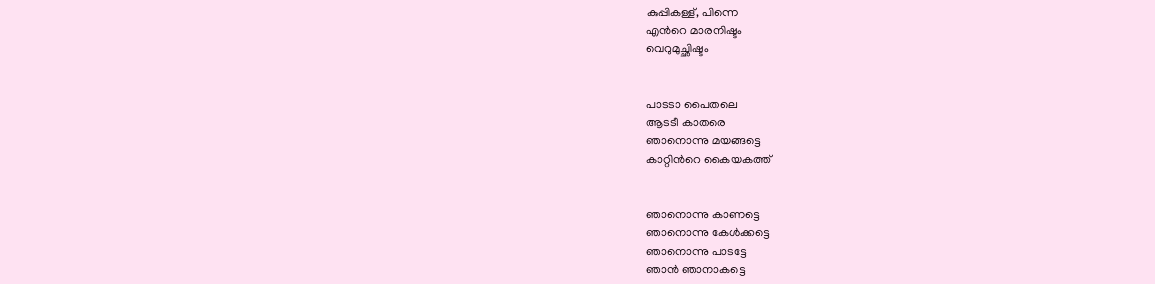കുപ്പികള്ള്, പിന്നെ
എന്‍റെ മാരനിഷ്ടം
വെറുമുച്ഛിഷ്ടം


പാടടാ പൈതലെ
ആടടീ കാതരെ
ഞാനൊന്നു മയങ്ങട്ടെ
കാറ്റിന്‍റെ കൈയകത്ത്


ഞാനൊന്നു കാണട്ടെ
ഞാനൊന്നു കേള്‍ക്കട്ടെ
ഞാനൊന്നു പാടട്ടേ
ഞാന്‍ ഞാനാകട്ടെ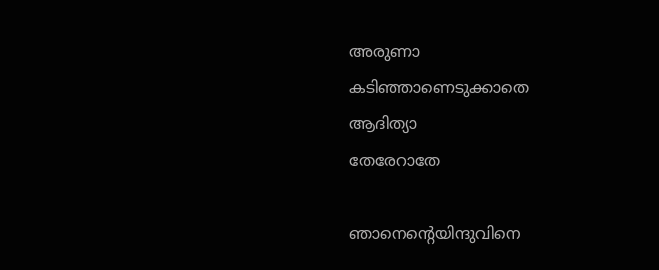അരുണാ
കടിഞ്ഞാണെടുക്കാതെ
ആദിത്യാ
തേരേറാതേ

ഞാനെന്‍റെയിന്ദുവിനെ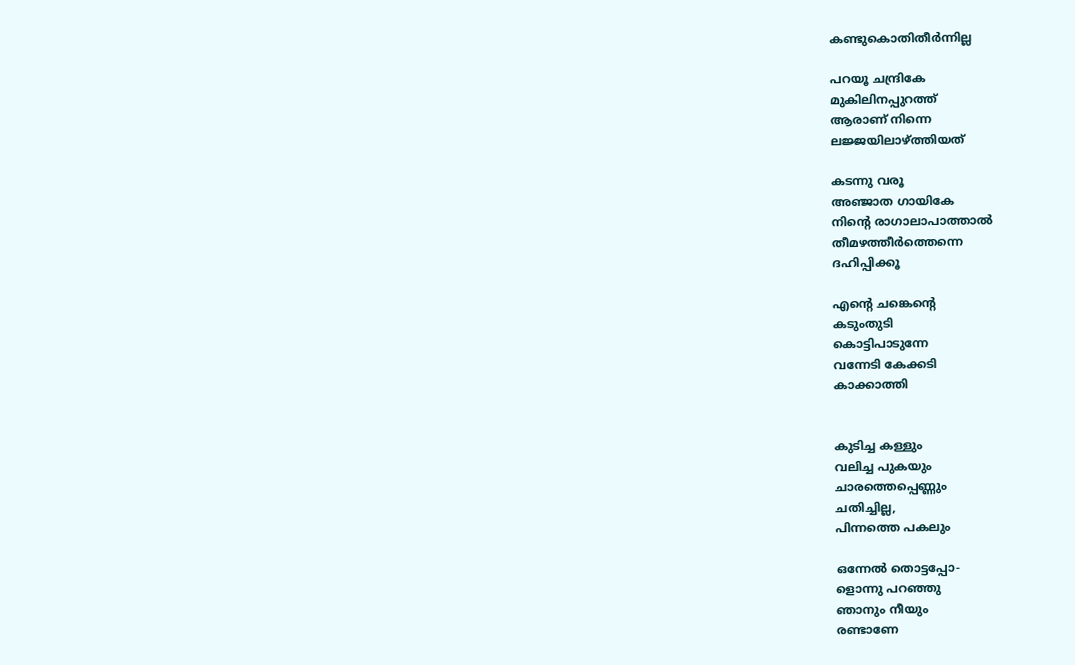കണ്ടുകൊതിതീര്‍ന്നില്ല

പറയൂ ചന്ദ്രികേ
മുകിലിനപ്പുറത്ത്
ആരാണ് നിന്നെ
ലജ്ജയിലാഴ്ത്തിയത്

കടന്നു വരൂ
അഞ്ജാത ഗായികേ
നിന്‍റെ രാഗാലാപാത്താല്‍
തീമഴത്തീര്‍ത്തെന്നെ
ദഹിപ്പിക്കൂ

എന്‍റെ ചങ്കെന്‍റെ
കടുംതുടി
കൊട്ടിപാടുന്നേ
വന്നേടി കേക്കടി
കാക്കാത്തി


കുടിച്ച കള്ളും
വലിച്ച പുകയും
ചാരത്തെപ്പെണ്ണും
ചതിച്ചില്ല,
പിന്നത്തെ പകലും

ഒന്നേല്‍ തൊട്ടപ്പോ-
ളൊന്നു പറഞ്ഞു
ഞാനും നീയും
രണ്ടാണേ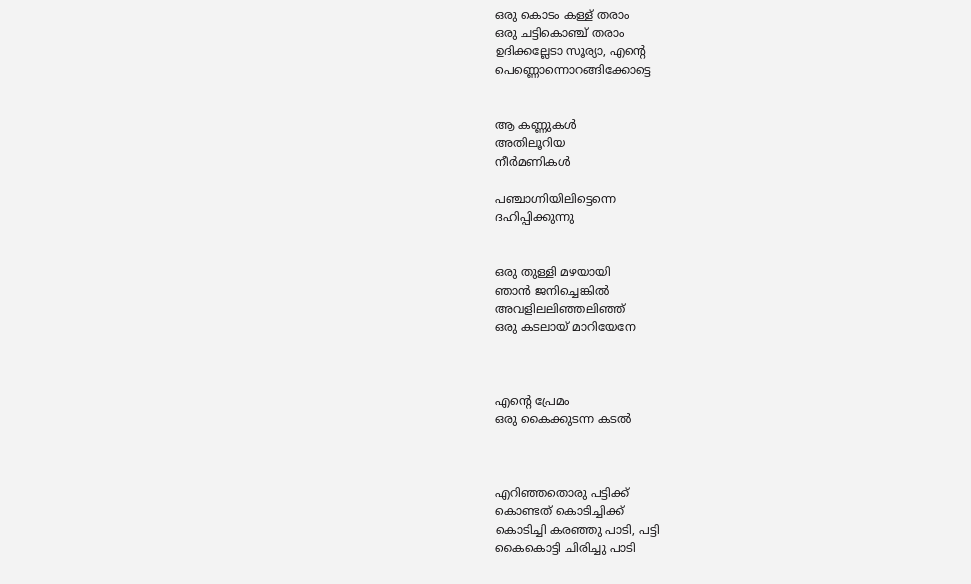ഒരു കൊടം കള്ള് തരാം
ഒരു ചട്ടികൊഞ്ച് തരാം
ഉദിക്കല്ലേടാ സൂര്യാ, എന്‍റെ
പെണ്ണൊന്നൊറങ്ങിക്കോട്ടെ


ആ കണ്ണുകള്‍
അതിലൂറിയ
നീര്‍മണികള്‍

പഞ്ചാഗ്നിയിലിട്ടെന്നെ
ദഹിപ്പിക്കുന്നു


ഒരു തുള്ളി മഴയായി
ഞാന്‍ ജനിച്ചെങ്കില്‍
അവളിലലിഞ്ഞലിഞ്ഞ്
ഒരു കടലായ് മാറിയേനേ



എന്‍റെ പ്രേമം
ഒരു കൈക്കുടന്ന കടല്‍



എറിഞ്ഞതൊരു പട്ടിക്ക്
കൊണ്ടത് കൊടിച്ചിക്ക്
കൊടിച്ചി കരഞ്ഞു പാടി, പട്ടി
കൈകൊട്ടി ചിരിച്ചു പാടി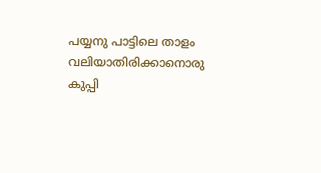പയ്യനു പാട്ടിലെ താളം
വലിയാതിരിക്കാനൊരു കുപ്പി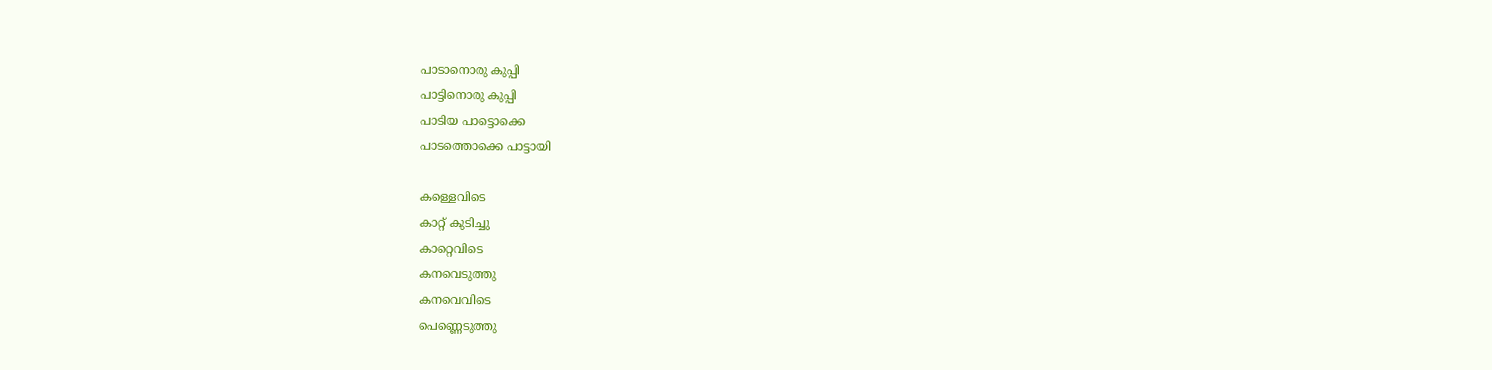പാടാനൊരു കുപ്പി
പാട്ടിനൊരു കുപ്പി
പാടിയ പാട്ടൊക്കെ
പാടത്തൊക്കെ പാട്ടായി

കള്ളെവിടെ
കാറ്റ് കുടിച്ചു
കാറ്റെവിടെ
കനവെടുത്തു
കനവെവിടെ
പെണ്ണെടുത്തു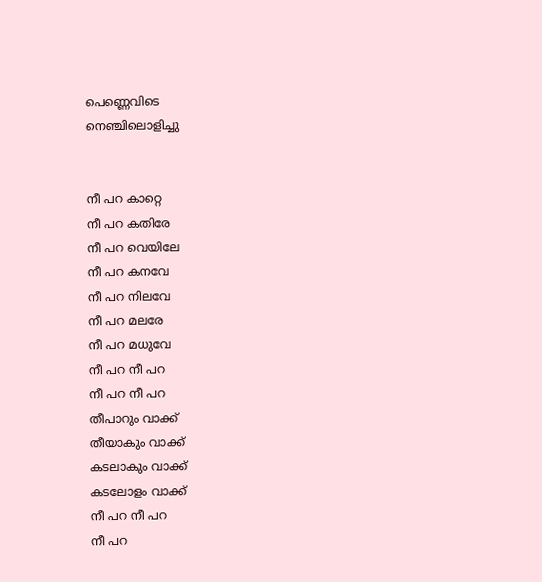പെണ്ണെവിടെ
നെഞ്ചിലൊളിച്ചു


നീ പറ കാറ്റെ
നീ പറ കതിരേ
നീ പറ വെയിലേ
നീ പറ കനവേ
നീ പറ നിലവേ
നീ പറ മലരേ
നീ പറ മധുവേ
നീ പറ നീ പറ
നീ പറ നീ പറ
തീപാറും വാക്ക്
തീയാകും വാക്ക്
കടലാകും വാക്ക്
കടലോളം വാക്ക്
നീ പറ നീ പറ
നീ പറ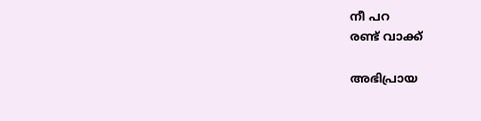നീ പറ
രണ്ട് വാക്ക്

അഭിപ്രായ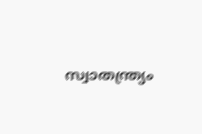സ്വാതന്ത്ര്യം